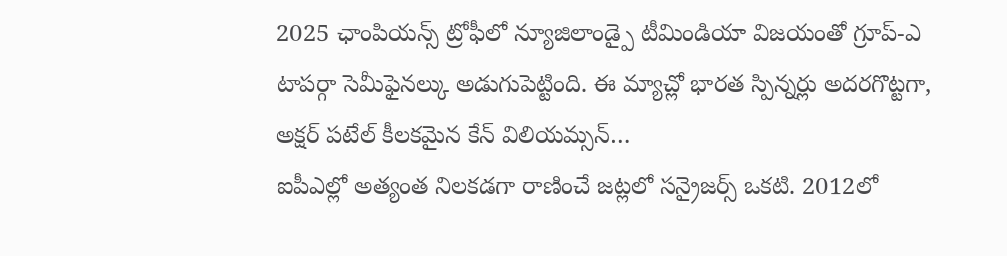2025 ఛాంపియన్స్ ట్రోఫీలో న్యూజిలాండ్పై టీమిండియా విజయంతో గ్రూప్-ఎ టాపర్గా సెమీఫైనల్కు అడుగుపెట్టింది. ఈ మ్యాచ్లో భారత స్పిన్నర్లు అదరగొట్టగా, అక్షర్ పటేల్ కీలకమైన కేన్ విలియమ్సన్…
ఐపీఎల్లో అత్యంత నిలకడగా రాణించే జట్లలో సన్రైజర్స్ ఒకటి. 2012లో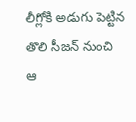లీగ్లోకి అడుగు పెట్టిన తొలి సీజన్ నుంచి ఆ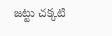జట్టు చక్కటి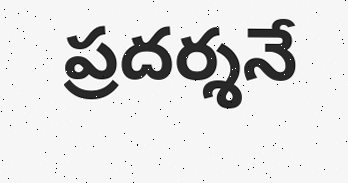ప్రదర్శనే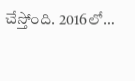చేస్తోంది. 2016లో…